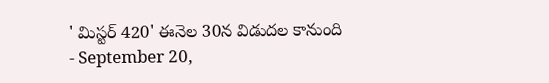' మిస్టర్ 420' ఈనెల 30న విడుదల కానుంది
- September 20,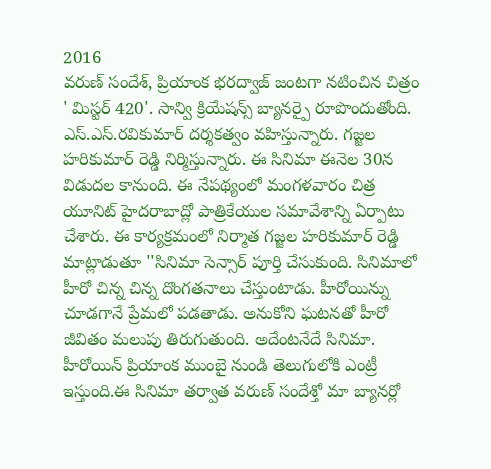2016
వరుణ్ సందేశ్, ప్రియాంక భరద్వాజ్ జంటగా నటించిన చిత్రం ' మిస్టర్ 420'. సాన్వి క్రియేషన్స్ బ్యానర్పై రూపొందుతోంది. ఎస్.ఎస్.రవికుమార్ దర్శకత్వం వహిస్తున్నారు. గజ్జల హరికుమార్ రెడ్డి నిర్మిస్తున్నారు. ఈ సినిమా ఈనెల 30న విడుదల కానుంది. ఈ నేపథ్యంలో మంగళవారం చిత్ర యూనిట్ హైదరాబాద్లో పాత్రికేయుల సమావేశాన్ని ఏర్పాటు చేశారు. ఈ కార్యక్రమంలో నిర్మాత గజ్జల హరికుమార్ రెడ్డి మాట్లాడుతూ ''సినిమా సెన్సార్ పూర్తి చేసుకుంది. సినిమాలో హీరో చిన్న చిన్న దొంగతనాలు చేస్తుంటాడు. హీరోయిన్ను చూడగానే ప్రేమలో పడతాడు. అనుకోని ఘటనతో హీరో జీవితం మలుపు తిరుగుతుంది. అదేంటనేదే సినిమా. హీరోయిన్ ప్రియాంక ముంబై నుండి తెలుగులోకి ఎంట్రీ ఇస్తుంది.ఈ సినిమా తర్వాత వరుణ్ సందేశ్తో మా బ్యానర్లో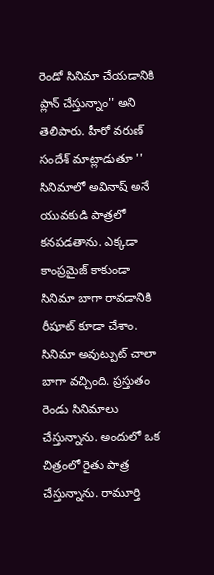రెండో సినిమా చేయడానికి ప్లాన్ చేస్తున్నాం'' అని తెలిపారు. హీరో వరుణ్ సందేశ్ మాట్లాడుతూ '' సినిమాలో అవినాష్ అనే యువకుడి పాత్రలో కనపడతాను. ఎక్కడా కాంప్రమైజ్ కాకుండా సినిమా బాగా రావడానికి రీషూట్ కూడా చేశాం. సినిమా అవుట్పుట్ చాలా బాగా వచ్చింది. ప్రస్తుతం రెండు సినిమాలు చేస్తున్నాను. అందులో ఒక చిత్రంలో రైతు పాత్ర చేస్తున్నాను. రామూర్తి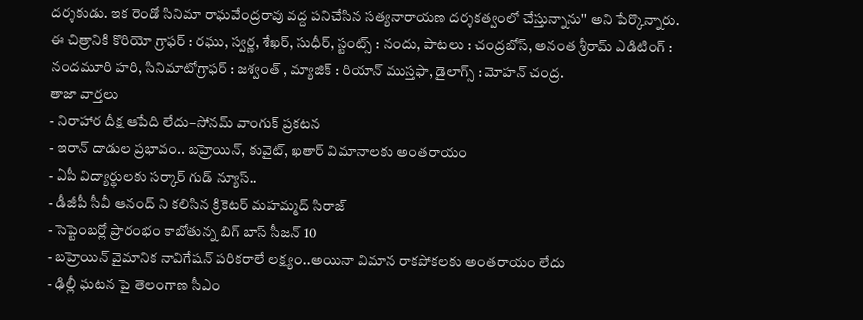దర్శకుడు. ఇక రెండో సినిమా రాఘవేంద్రరావు వద్ద పనిచేసిన సత్యనారాయణ దర్శకత్వంలో చేస్తున్నాను'' అని పేర్కొన్నారు. ఈ చిత్రానికి కొరియో గ్రాఫర్ : రఘు, స్వర్ణ, శేఖర్, సుధీర్, స్టంట్స్ : నందు, పాటలు : చంద్రబోస్, అనంత శ్రీరామ్ ఎడిటింగ్ : నందమూరి హరి, సినిమాటోగ్రాఫర్ : జశ్వంత్ , మ్యాజిక్ : రియాన్ ముస్తఫా, డైలాగ్స్ : మోహన్ చంద్ర.
తాజా వార్తలు
- నిరాహార దీక్ష ఆపేది లేదు–సోనమ్ వాంగుక్ ప్రకటన
- ఇరాన్ దాడుల ప్రభావం.. బహ్రెయిన్, కువైట్, ఖతార్ విమానాలకు అంతరాయం
- ఏపీ విద్యార్థులకు సర్కార్ గుడ్ న్యూస్..
- డీజీపీ సీవీ ఆనంద్ ని కలిసిన క్రికెటర్ మహమ్మద్ సిరాజ్
- సెప్టెంబర్లో ప్రారంభం కాబోతున్న బిగ్ బాస్ సీజన్ 10
- బహ్రెయిన్ వైమానిక నావిగేషన్ పరికరాలే లక్ష్యం..అయినా విమాన రాకపోకలకు అంతరాయం లేదు
- ఢిల్లీ ఘటన పై తెలంగాణ సీఎం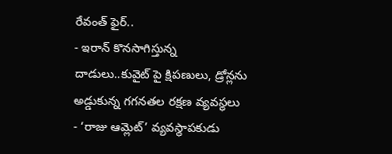రేవంత్ ఫైర్..
- ఇరాన్ కొనసాగిస్తున్న దాడులు..కువైట్ పై క్షిపణులు, డ్రోన్లను అడ్డుకున్న గగనతల రక్షణ వ్యవస్థలు
- ‘రాజు ఆమ్లెట్’ వ్యవస్థాపకుడు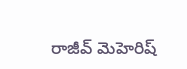రాజీవ్ మెహెరిష్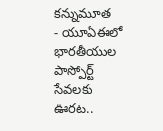కన్నుమూత
- యూఏఈలో భారతీయుల పాస్పోర్ట్ సేవలకు ఊరట..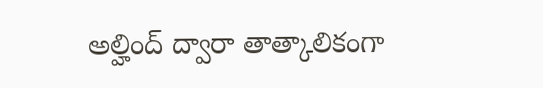అల్హింద్ ద్వారా తాత్కాలికంగా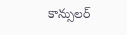కాన్సులర్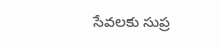సేవలకు సుప్ర